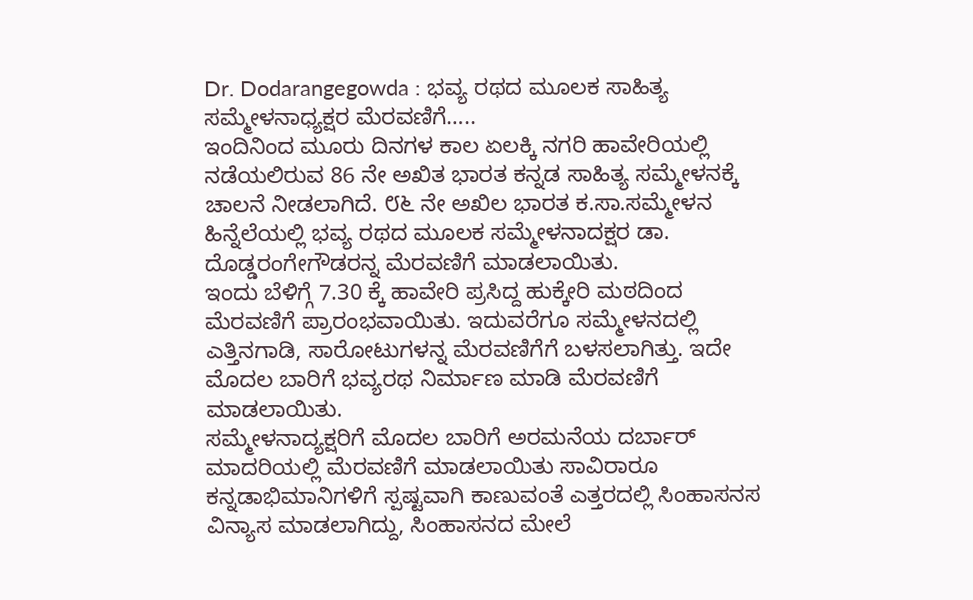Dr. Dodarangegowda : ಭವ್ಯ ರಥದ ಮೂಲಕ ಸಾಹಿತ್ಯ ಸಮ್ಮೇಳನಾಧ್ಯಕ್ಷರ ಮೆರವಣಿಗೆ…..
ಇಂದಿನಿಂದ ಮೂರು ದಿನಗಳ ಕಾಲ ಏಲಕ್ಕಿ ನಗರಿ ಹಾವೇರಿಯಲ್ಲಿ ನಡೆಯಲಿರುವ 86 ನೇ ಅಖಿತ ಭಾರತ ಕನ್ನಡ ಸಾಹಿತ್ಯ ಸಮ್ಮೇಳನಕ್ಕೆ ಚಾಲನೆ ನೀಡಲಾಗಿದೆ. ೮೬ ನೇ ಅಖಿಲ ಭಾರತ ಕ.ಸಾ.ಸಮ್ಮೇಳನ ಹಿನ್ನೆಲೆಯಲ್ಲಿ ಭವ್ಯ ರಥದ ಮೂಲಕ ಸಮ್ಮೇಳನಾದಕ್ಷರ ಡಾ. ದೊಡ್ಡರಂಗೇಗೌಡರನ್ನ ಮೆರವಣಿಗೆ ಮಾಡಲಾಯಿತು.
ಇಂದು ಬೆಳಿಗ್ಗೆ 7.30 ಕ್ಕೆ ಹಾವೇರಿ ಪ್ರಸಿದ್ದ ಹುಕ್ಕೇರಿ ಮಠದಿಂದ ಮೆರವಣಿಗೆ ಪ್ರಾರಂಭವಾಯಿತು. ಇದುವರೆಗೂ ಸಮ್ಮೇಳನದಲ್ಲಿ ಎತ್ತಿನಗಾಡಿ, ಸಾರೋಟುಗಳನ್ನ ಮೆರವಣಿಗೆಗೆ ಬಳಸಲಾಗಿತ್ತು. ಇದೇ ಮೊದಲ ಬಾರಿಗೆ ಭವ್ಯರಥ ನಿರ್ಮಾಣ ಮಾಡಿ ಮೆರವಣಿಗೆ ಮಾಡಲಾಯಿತು.
ಸಮ್ಮೇಳನಾದ್ಯಕ್ಷರಿಗೆ ಮೊದಲ ಬಾರಿಗೆ ಅರಮನೆಯ ದರ್ಬಾರ್ ಮಾದರಿಯಲ್ಲಿ ಮೆರವಣಿಗೆ ಮಾಡಲಾಯಿತು ಸಾವಿರಾರೂ ಕನ್ನಡಾಭಿಮಾನಿಗಳಿಗೆ ಸ್ಪಷ್ಟವಾಗಿ ಕಾಣುವಂತೆ ಎತ್ತರದಲ್ಲಿ ಸಿಂಹಾಸನಸ ವಿನ್ಯಾಸ ಮಾಡಲಾಗಿದ್ದು, ಸಿಂಹಾಸನದ ಮೇಲೆ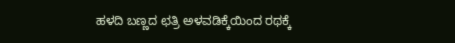ಹಳದಿ ಬಣ್ಣದ ಛತ್ರಿ ಅಳವಡಿಕ್ಕೆಯಿಂದ ರಥಕ್ಕೆ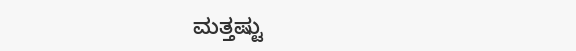ಮತ್ತಷ್ಟು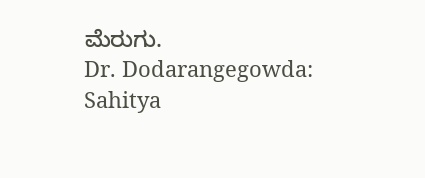ಮೆರುಗು.
Dr. Dodarangegowda: Sahitya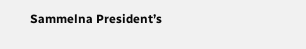Sammelna President’s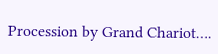Procession by Grand Chariot….